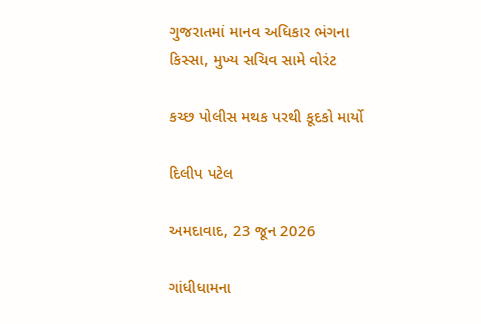ગુજરાતમાં માનવ અધિકાર ભંગના કિસ્સા, મુખ્ય સચિવ સામે વોરંટ

કચ્છ પોલીસ મથક પરથી કૂદકો માર્યો

દિલીપ પટેલ

અમદાવાદ, 23 જૂન 2026

ગાંધીધામના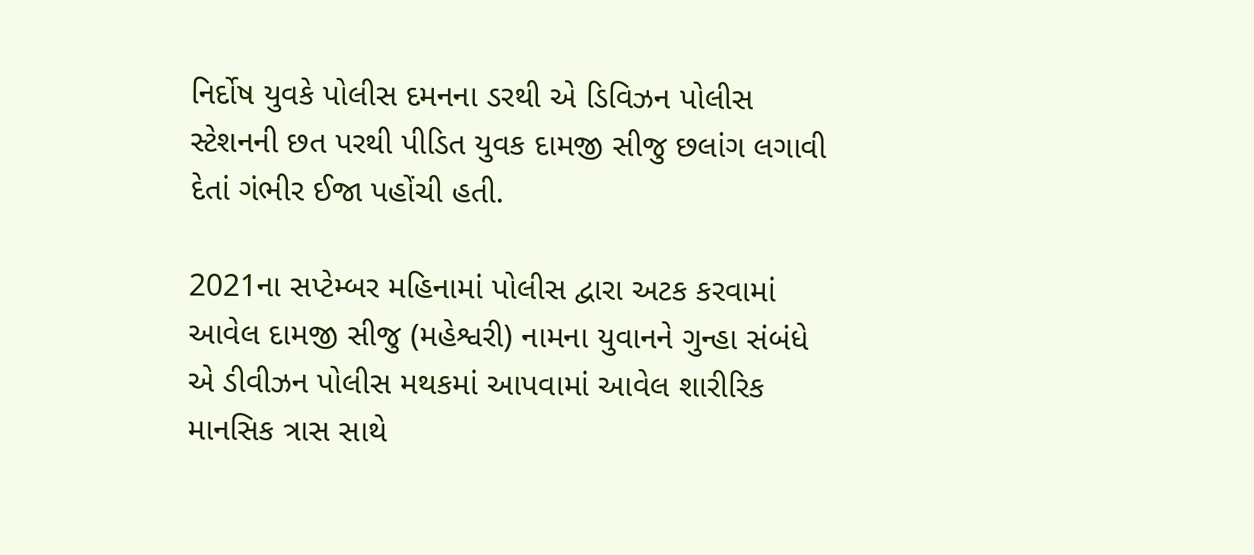નિર્દોષ યુવકે પોલીસ દમનના ડરથી એ ડિવિઝન પોલીસ સ્ટેશનની છત પરથી પીડિત યુવક દામજી સીજુ છલાંગ લગાવી દેતાં ગંભીર ઈજા પહોંચી હતી.

2021ના સપ્ટેમ્બર મહિનામાં પોલીસ દ્વારા અટક કરવામાં આવેલ દામજી સીજુ (મહેશ્વરી) નામના યુવાનને ગુન્હા સંબંધે એ ડીવીઝન પોલીસ મથકમાં આપવામાં આવેલ શારીરિક માનસિક ત્રાસ સાથે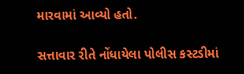મારવામાં આવ્યો હતો.

સત્તાવાર રીતે નોંધાયેલા પોલીસ કસ્ટડીમાં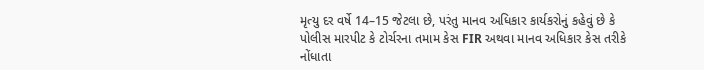મૃત્યુ દર વર્ષે 14–15 જેટલા છે, પરંતુ માનવ અધિકાર કાર્યકરોનું કહેવું છે કે પોલીસ મારપીટ કે ટોર્ચરના તમામ કેસ FIR અથવા માનવ અધિકાર કેસ તરીકે નોંધાતા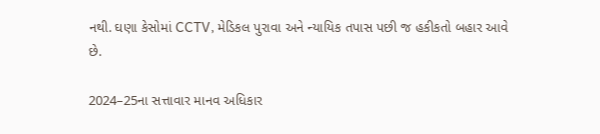નથી. ઘણા કેસોમાં CCTV, મેડિકલ પુરાવા અને ન્યાયિક તપાસ પછી જ હકીકતો બહાર આવે છે.

2024–25ના સત્તાવાર માનવ અધિકાર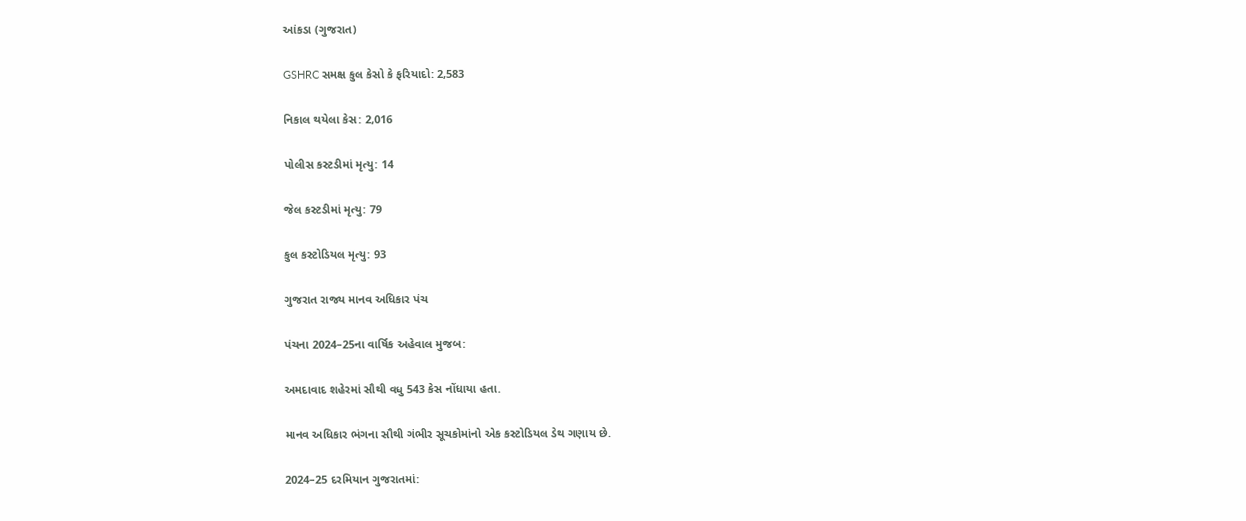આંકડા (ગુજરાત)

GSHRC સમક્ષ કુલ કેસો કે ફરિયાદો: 2,583

નિકાલ થયેલા કેસ: 2,016

પોલીસ કસ્ટડીમાં મૃત્યુ: 14

જેલ કસ્ટડીમાં મૃત્યુ: 79

કુલ કસ્ટોડિયલ મૃત્યુ: 93

ગુજરાત રાજ્ય માનવ અધિકાર પંચ

પંચના 2024–25ના વાર્ષિક અહેવાલ મુજબ:

અમદાવાદ શહેરમાં સૌથી વધુ 543 કેસ નોંધાયા હતા.

માનવ અધિકાર ભંગના સૌથી ગંભીર સૂચકોમાંનો એક કસ્ટોડિયલ ડેથ ગણાય છે.

2024–25 દરમિયાન ગુજરાતમાં: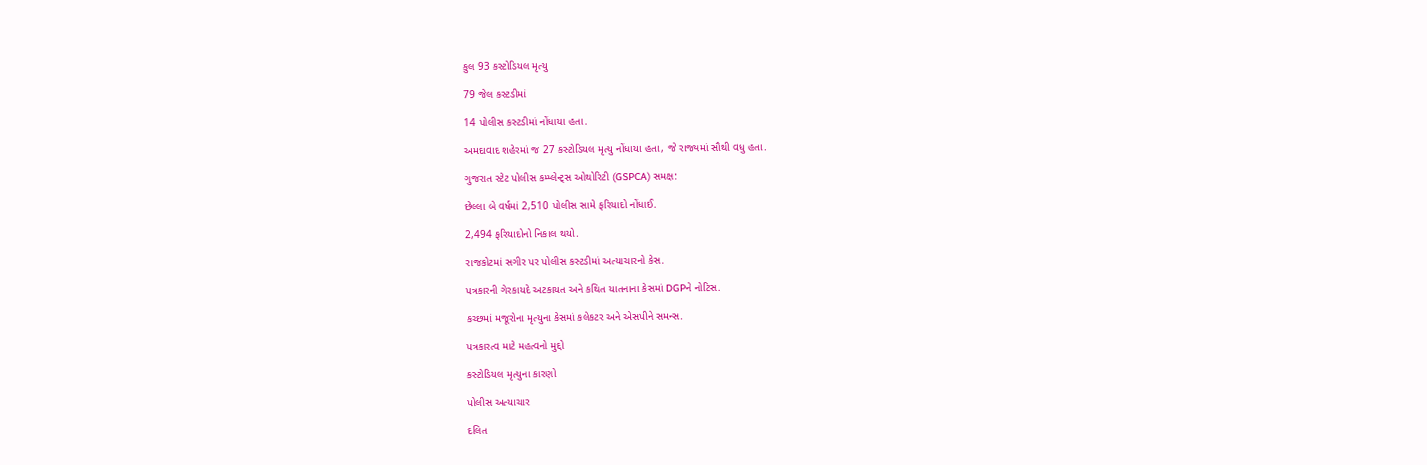કુલ 93 કસ્ટોડિયલ મૃત્યુ

79 જેલ કસ્ટડીમાં

14 પોલીસ કસ્ટડીમાં નોંધાયા હતા.

અમદાવાદ શહેરમાં જ 27 કસ્ટોડિયલ મૃત્યુ નોંધાયા હતા, જે રાજ્યમાં સૌથી વધુ હતા.

ગુજરાત સ્ટેટ પોલીસ કમ્પ્લેન્ટ્સ ઓથોરિટી (GSPCA) સમક્ષ:

છેલ્લા બે વર્ષમાં 2,510 પોલીસ સામે ફરિયાદો નોંધાઈ.

2,494 ફરિયાદોનો નિકાલ થયો.

રાજકોટમાં સગીર પર પોલીસ કસ્ટડીમાં અત્યાચારનો કેસ.

પત્રકારની ગેરકાયદે અટકાયત અને કથિત યાતનાના કેસમાં DGPને નોટિસ.

કચ્છમાં મજૂરોના મૃત્યુના કેસમાં કલેકટર અને એસપીને સમન્સ.

પત્રકારત્વ માટે મહત્વનો મુદ્દો

કસ્ટોડિયલ મૃત્યુના કારણો

પોલીસ અત્યાચાર

દલિત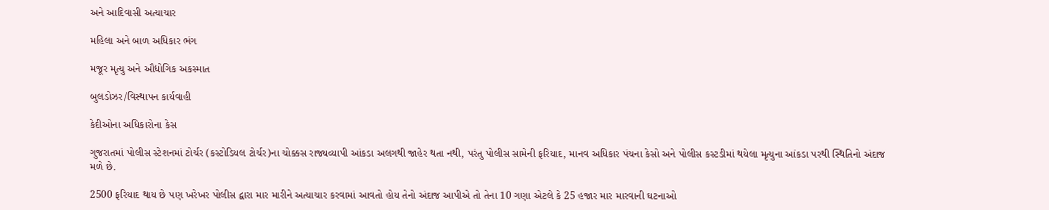અને આદિવાસી અત્યાચાર

મહિલા અને બાળ અધિકાર ભંગ

મજૂર મૃત્યુ અને ઔદ્યોગિક અકસ્માત

બુલડોઝર/વિસ્થાપન કાર્યવાહી

કેદીઓના અધિકારોના કેસ

ગુજરાતમાં પોલીસ સ્ટેશનમાં ટોર્ચર (કસ્ટોડિયલ ટોર્ચર)ના ચોક્કસ રાજ્યવ્યાપી આંકડા અલગથી જાહેર થતા નથી, પરંતુ પોલીસ સામેની ફરિયાદ, માનવ અધિકાર પંચના કેસો અને પોલીસ કસ્ટડીમાં થયેલા મૃત્યુના આંકડા પરથી સ્થિતિનો અંદાજ મળે છે.

2500 ફરિયાદ થાય છે પણ ખરેખર પોલીસ દ્વારા માર મારીને અત્યાચાર કરવામાં આવતો હોય તેનો અંદાજ આપીએ તો તેના 10 ગણા એટલે કે 25 હજાર માર મારવાની ઘટનાઓ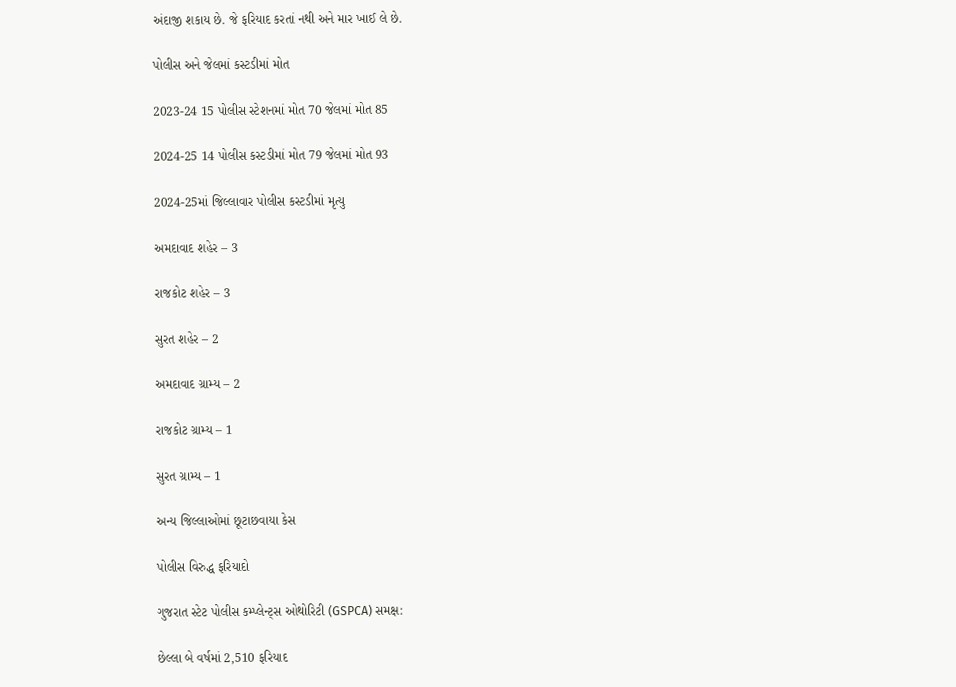અંદાજી શકાય છે. જે ફરિયાદ કરતાં નથી અને માર ખાઈ લે છે.

પોલીસ અને જેલમાં કસ્ટડીમાં મોત

2023-24 15 પોલીસ સ્ટેશનમાં મોત 70 જેલમાં મોત 85

2024-25 14 પોલીસ કસ્ટડીમાં મોત 79 જેલમાં મોત 93

2024-25માં જિલ્લાવાર પોલીસ કસ્ટડીમાં મૃત્યુ

અમદાવાદ શહેર – 3

રાજકોટ શહેર – 3

સુરત શહેર – 2

અમદાવાદ ગ્રામ્ય – 2

રાજકોટ ગ્રામ્ય – 1

સુરત ગ્રામ્ય – 1

અન્ય જિલ્લાઓમાં છૂટાછવાયા કેસ

પોલીસ વિરુદ્ધ ફરિયાદો

ગુજરાત સ્ટેટ પોલીસ કમ્પ્લેન્ટ્સ ઓથોરિટી (GSPCA) સમક્ષ:

છેલ્લા બે વર્ષમાં 2,510 ફરિયાદ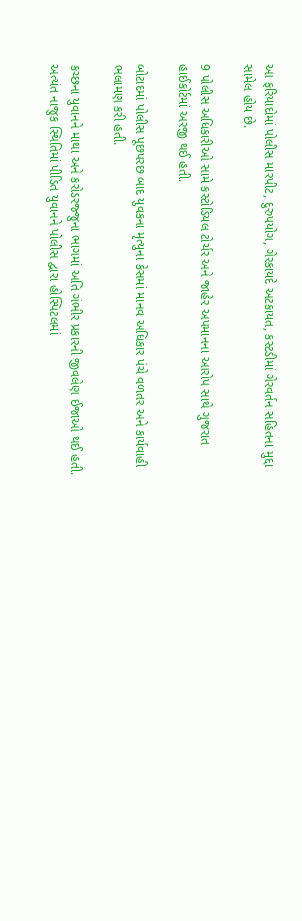આ ફરિયાદોમાં પોલીસ મારપીટ, દુરુપયોગ, ગેરકાયદે અટકાયત, કસ્ટડીમાં ગેરવર્તન સહિતના મુદ્દા સામેલ હોય છે.

9 પોલીસ અધિકારીઓ સામે કસ્ટોડિયલ ટોર્ચર અને જાહેર અપમાનના આરોપ સાથે ગુજરાત હાઈકોર્ટમાં અરજી થઈ હતી.

બોટાદમાં પોલીસ પૂછપરછ બાદ યુવકના મૃત્યુના કેસમાં માનવ અધિકાર પંચે વળતર અને કાર્યવાહી ભલામણ કરી હતી.

કચ્છના યુવાનને માથા અને કરોડરજ્જુના ભાગમાં અતિ ગંભીર પ્રકારની જીવલેણ ઈજાઓ થઈ હતી. અત્યંત નાજુક સ્થિતિમાં પીડિત યુવાનને પોલીસ દ્વારા હોસ્પિટલમાં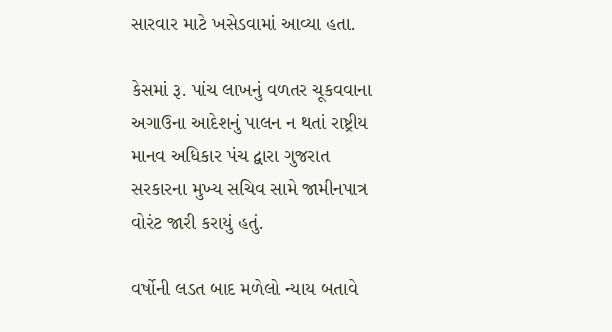સારવાર માટે ખસેડવામાં આવ્યા હતા.

કેસમાં રૂ. પાંચ લાખનું વળતર ચૂકવવાના અગાઉના આદેશનું પાલન ન થતાં રાષ્ટ્રીય માનવ અધિકાર પંચ દ્વારા ગુજરાત સરકારના મુખ્ય સચિવ સામે જામીનપાત્ર વોરંટ જારી કરાયું હતું.

વર્ષોની લડત બાદ મળેલો ન્યાય બતાવે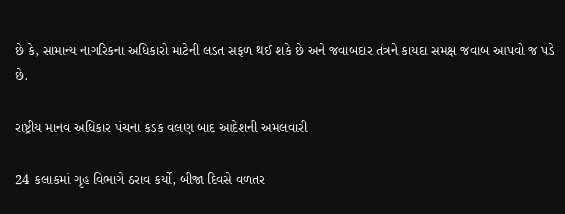છે કે, સામાન્ય નાગરિકના અધિકારો માટેની લડત સફળ થઈ શકે છે અને જવાબદાર તંત્રને કાયદા સમક્ષ જવાબ આપવો જ પડે છે.

રાષ્ટ્રીય માનવ અધિકાર પંચના કડક વલણ બાદ આદેશની અમલવારી

24 કલાકમાં ગૃહ વિભાગે ઠરાવ કર્યો, બીજા દિવસે વળતર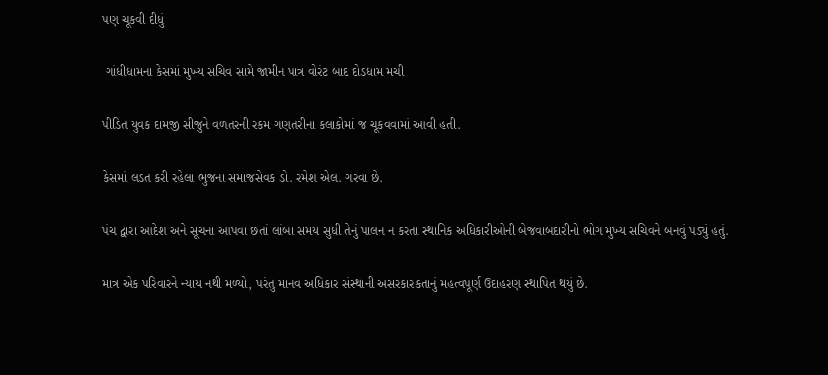પણ ચૂકવી દીધું

 ગાંધીધામના કેસમાં મુખ્ય સચિવ સામે જામીન પાત્ર વોરંટ બાદ દોડધામ મચી

પીડિત યુવક દામજી સીજુને વળતરની રકમ ગણતરીના કલાકોમાં જ ચૂકવવામાં આવી હતી.

કેસમાં લડત કરી રહેલા ભુજના સમાજસેવક ડો. રમેશ એલ. ગરવા છે.

પંચ દ્વારા આદેશ અને સૂચના આપવા છતાં લાંબા સમય સુધી તેનું પાલન ન કરતા સ્થાનિક અધિકારીઓની બેજવાબદારીનો ભોગ મુખ્ય સચિવને બનવું પડ્યું હતું.

માત્ર એક પરિવારને ન્યાય નથી મળ્યો, પરંતુ માનવ અધિકાર સંસ્થાની અસરકારકતાનું મહત્વપૂર્ણ ઉદાહરણ સ્થાપિત થયું છે.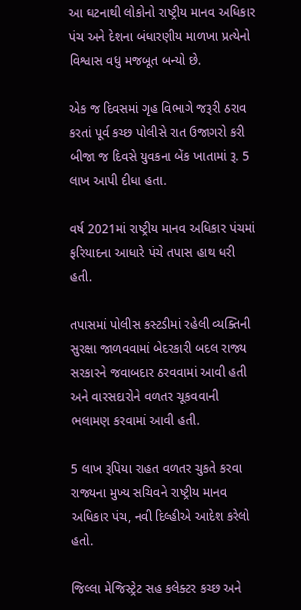આ ઘટનાથી લોકોનો રાષ્ટ્રીય માનવ અધિકાર પંચ અને દેશના બંધારણીય માળખા પ્રત્યેનો વિશ્વાસ વધુ મજબૂત બન્યો છે.

એક જ દિવસમાં ગૃહ વિભાગે જરૂરી ઠરાવ કરતાં પૂર્વ કચ્છ પોલીસે રાત ઉજાગરો કરી બીજા જ દિવસે યુવકના બેંક ખાતામાં રૂ. 5 લાખ આપી દીધા હતા.

વર્ષ 2021માં રાષ્ટ્રીય માનવ અધિકાર પંચમાં ફરિયાદના આધારે પંચે તપાસ હાથ ધરી હતી.

તપાસમાં પોલીસ કસ્ટડીમાં રહેલી વ્યક્તિની સુરક્ષા જાળવવામાં બેદરકારી બદલ રાજ્ય સરકારને જવાબદાર ઠરવવામાં આવી હતી અને વારસદારોને વળતર ચૂકવવાની ભલામણ કરવામાં આવી હતી.

5 લાખ રૂપિયા રાહત વળતર ચુકતે કરવા રાજ્યના મુખ્ય સચિવને રાષ્ટ્રીય માનવ અધિકાર પંચ, નવી દિલ્હીએ આદેશ કરેલો હતો.

જિલ્લા મેજિસ્ટ્રેટ સહ કલેક્ટર કચ્છ અને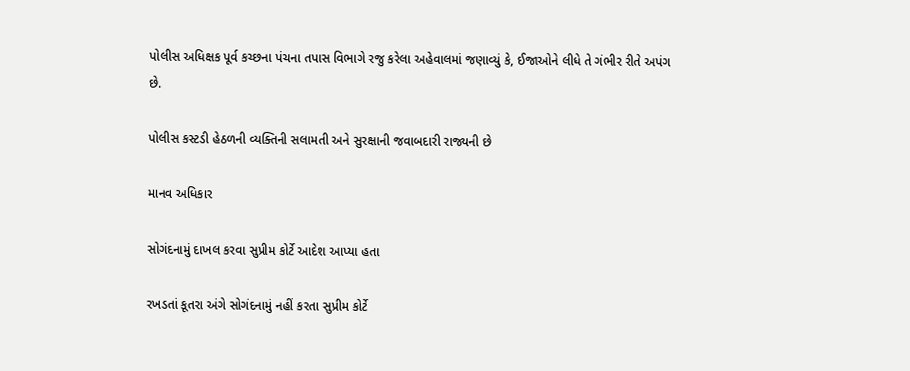પોલીસ અધિક્ષક પૂર્વ કચ્છના પંચના તપાસ વિભાગે રજુ કરેલા અહેવાલમાં જણાવ્યું કે, ઈજાઓને લીધે તે ગંભીર રીતે અપંગ છે.

પોલીસ કસ્ટડી હેઠળની વ્યક્તિની સલામતી અને સુરક્ષાની જવાબદારી રાજ્યની છે

માનવ અધિકાર

સોગંદનામું દાખલ કરવા સુપ્રીમ કોર્ટે આદેશ આપ્યા હતા

રખડતાં કૂતરા અંગે સોગંદનામું નહીં કરતા સુપ્રીમ કોર્ટે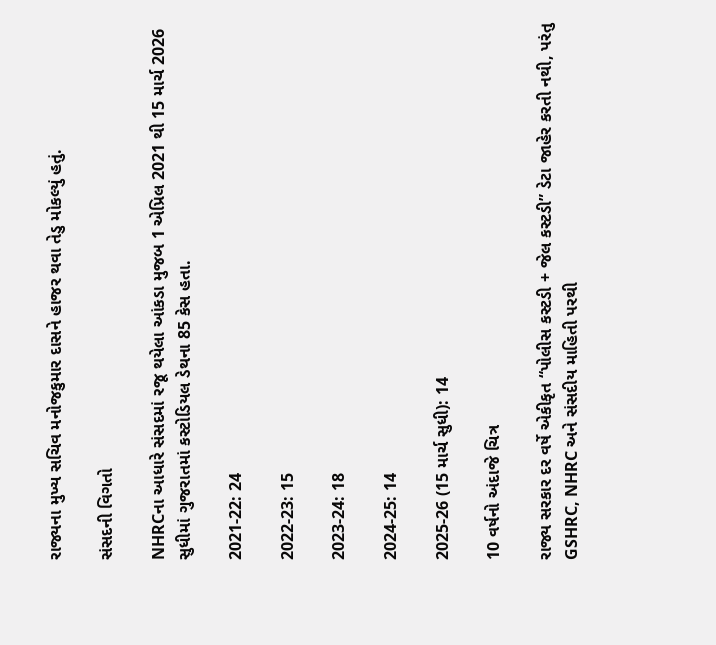રાજ્યના મુખ્ય સચિવ મનોજકુમાર દાસને હાજર થવા તેડુ મોકલ્યું હતું.

સંસદની વિગતો

NHRCના આધારે સંસદમાં રજૂ થયેલા આંકડા મુજબ 1 એપ્રિલ 2021 થી 15 માર્ચ 2026 સુધીમાં ગુજરાતમાં કસ્ટોડિયલ ડેથના 85 કેસ હતા.

2021-22: 24

2022-23: 15

2023-24: 18

2024-25: 14

2025-26 (15 માર્ચ સુધી): 14

10 વર્ષનો અંદાજે ચિત્ર

રાજ્ય સરકાર દર વર્ષે એકીકૃત “પોલીસ કસ્ટડી + જેલ કસ્ટડી” ડેટા જાહેર કરતી નથી, પરંતુ GSHRC, NHRC અને સંસદીય માહિતી પરથી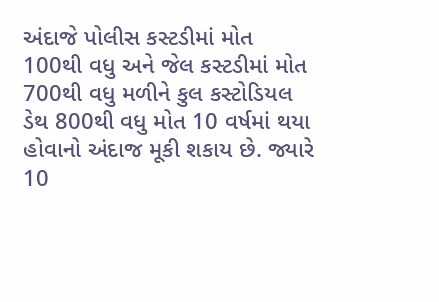અંદાજે પોલીસ કસ્ટડીમાં મોત 100થી વધુ અને જેલ કસ્ટડીમાં મોત 700થી વધુ મળીને કુલ કસ્ટોડિયલ ડેથ 800થી વધુ મોત 10 વર્ષમાં થયા હોવાનો અંદાજ મૂકી શકાય છે. જ્યારે 10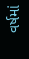વર્ષમાં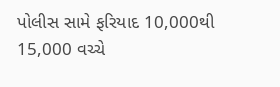પોલીસ સામે ફરિયાદ 10,000થી 15,000 વચ્ચે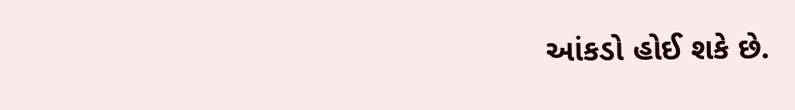આંકડો હોઈ શકે છે.